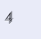4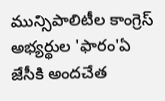మున్సిపాలిటీల కాంగ్రెస్ అభ్యర్థుల 'ఫారం'ఏ జేసీకి అందచేత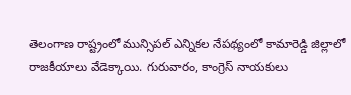తెలంగాణ రాష్ట్రంలో మున్సిపల్ ఎన్నికల నేపథ్యంలో కామారెడ్డి జిల్లాలో రాజకీయాలు వేడెక్కాయి. గురువారం, కాంగ్రెస్ నాయకులు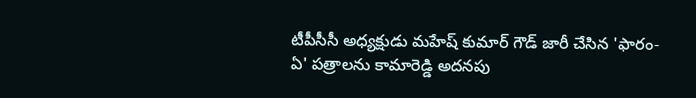టీపీసీసీ అధ్యక్షుడు మహేష్ కుమార్ గౌడ్ జారీ చేసిన 'ఫారం-ఏ' పత్రాలను కామారెడ్డి అదనపు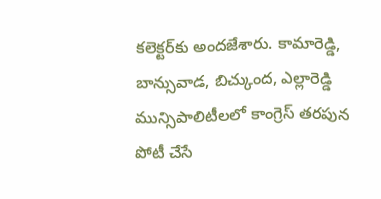కలెక్టర్‌కు అందజేశారు. కామారెడ్డి, బాన్సువాడ, బిచ్కుంద, ఎల్లారెడ్డి మున్సిపాలిటీలలో కాంగ్రెస్ తరపున పోటీ చేసే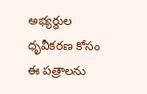అభ్యర్థుల ధృవీకరణ కోసం ఈ పత్రాలను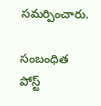సమర్పించారు.

సంబంధిత పోస్ట్